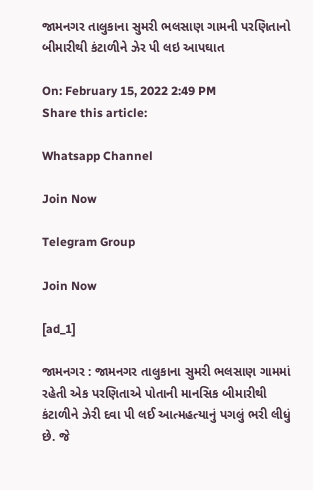જામનગર તાલુકાના સુમરી ભલસાણ ગામની પરણિતાનો બીમારીથી કંટાળીને ઝેર પી લઇ આપઘાત

On: February 15, 2022 2:49 PM
Share this article:

Whatsapp Channel

Join Now

Telegram Group

Join Now

[ad_1]

જામનગર : જામનગર તાલુકાના સુમરી ભલસાણ ગામમાં રહેતી એક પરણિતાએ પોતાની માનસિક બીમારીથી કંટાળીને ઝેરી દવા પી લઈ આત્મહત્યાનું પગલું ભરી લીધું છે. જે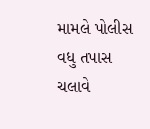મામલે પોલીસ વધુ તપાસ ચલાવે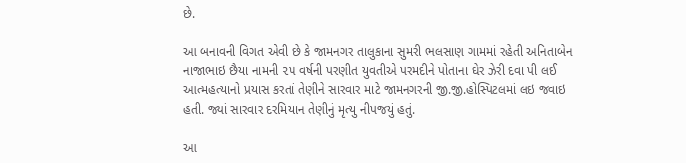છે.

આ બનાવની વિગત એવી છે કે જામનગર તાલુકાના સુમરી ભલસાણ ગામમાં રહેતી અનિતાબેન નાજાભાઇ છૈયા નામની ૨૫ વર્ષની પરણીત યુવતીએ પરમદીને પોતાના ઘેર ઝેરી દવા પી લઈ આત્મહત્યાનો પ્રયાસ કરતાં તેણીને સારવાર માટે જામનગરની જી.જી.હોસ્પિટલમાં લઇ જવાઇ હતી. જ્યાં સારવાર દરમિયાન તેણીનું મૃત્યુ નીપજયું હતું.

આ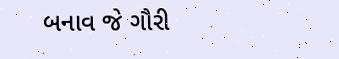બનાવ જે ગૌરી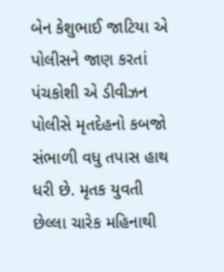બેન કેશુભાઈ જાટિયા એ પોલીસને જાણ કરતાં પંચકોશી એ ડીવીઝન પોલીસે મૃતદેહનો કબજો સંભાળી વધુ તપાસ હાથ ધરી છે. મૃતક યુવતી છેલ્લા ચારેક મહિનાથી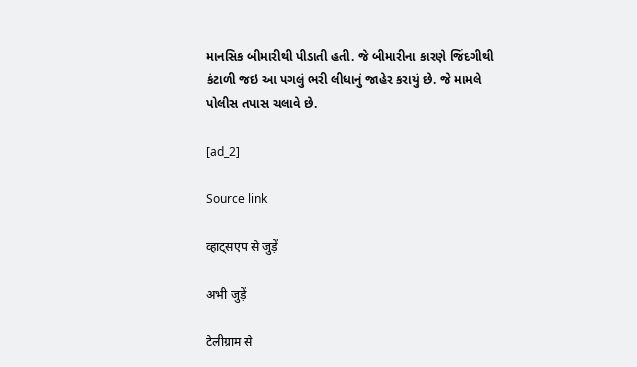માનસિક બીમારીથી પીડાતી હતી. જે બીમારીના કારણે જિંદગીથી કંટાળી જઇ આ પગલું ભરી લીધાનું જાહેર કરાયું છે. જે મામલે પોલીસ તપાસ ચલાવે છે.

[ad_2]

Source link

व्हाट्सएप से जुड़ें

अभी जुड़ें

टेलीग्राम से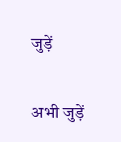जुड़ें

अभी जुड़ें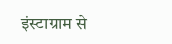इंस्टाग्राम से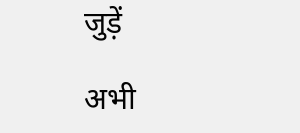जुड़ें

अभी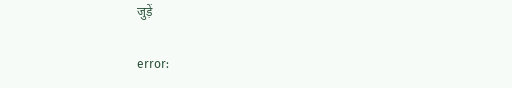जुड़ें

error: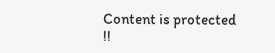Content is protected !!